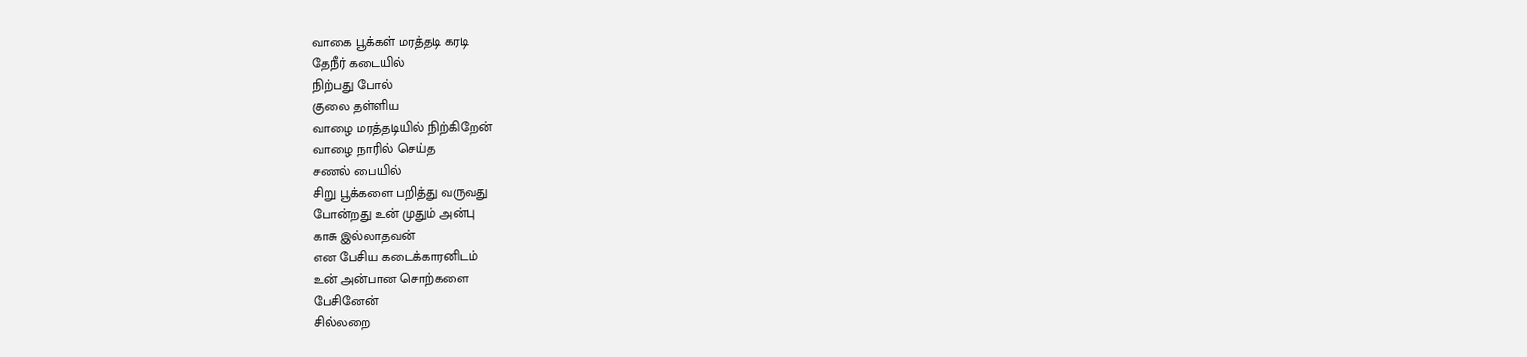வாகை பூக்கள் மரத்தடி கரடி
தேநீர் கடையில்
நிற்பது போல்
குலை தள்ளிய
வாழை மரத்தடியில் நிற்கிறேன்
வாழை நாரில் செய்த
சணல் பையில்
சிறு பூக்களை பறித்து வருவது
போன்றது உன் முதும் அன்பு
காசு இல்லாதவன்
என பேசிய கடைக்காரனிடம்
உன் அன்பான சொற்களை
பேசினேன்
சில்லறை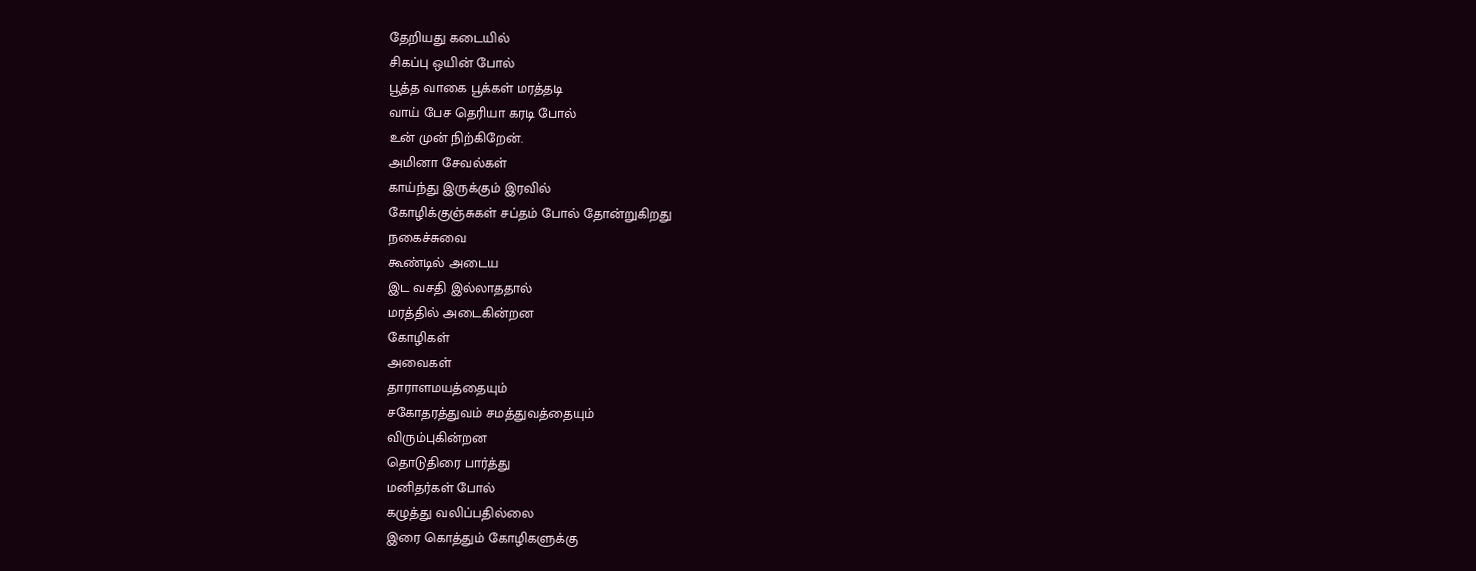தேறியது கடையில்
சிகப்பு ஒயின் போல்
பூத்த வாகை பூக்கள் மரத்தடி
வாய் பேச தெரியா கரடி போல்
உன் முன் நிற்கிறேன்.
அமினா சேவல்கள்
காய்ந்து இருக்கும் இரவில்
கோழிக்குஞ்சுகள் சப்தம் போல் தோன்றுகிறது
நகைச்சுவை
கூண்டில் அடைய
இட வசதி இல்லாததால்
மரத்தில் அடைகின்றன
கோழிகள்
அவைகள்
தாராளமயத்தையும்
சகோதரத்துவம் சமத்துவத்தையும்
விரும்புகின்றன
தொடுதிரை பார்த்து
மனிதர்கள் போல்
கழுத்து வலிப்பதில்லை
இரை கொத்தும் கோழிகளுக்கு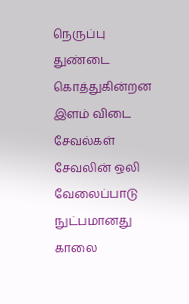நெருப்பு துண்டை கொத்துகின்றன
இளம் விடை சேவல்கள்
சேவலின் ஒலி வேலைப்பாடு
நுட்பமானது
காலை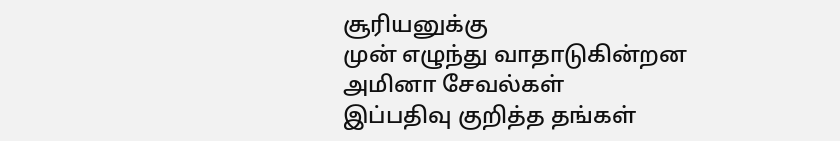சூரியனுக்கு
முன் எழுந்து வாதாடுகின்றன
அமினா சேவல்கள்
இப்பதிவு குறித்த தங்கள்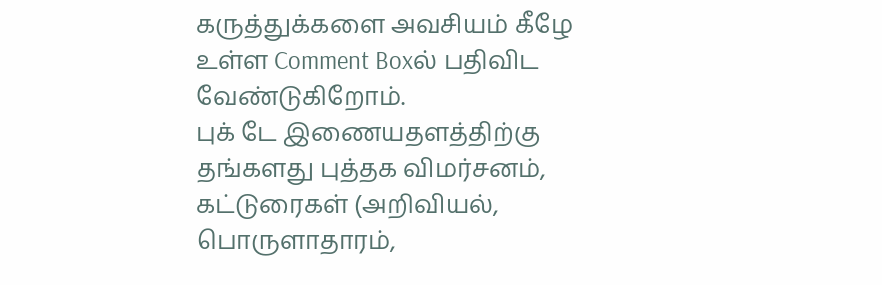கருத்துக்களை அவசியம் கீழே உள்ள Comment Boxல் பதிவிட வேண்டுகிறோம்.
புக் டே இணையதளத்திற்கு தங்களது புத்தக விமர்சனம், கட்டுரைகள் (அறிவியல், பொருளாதாரம்,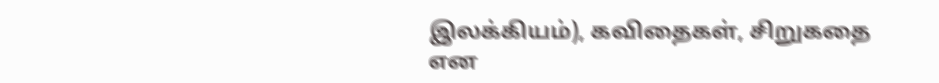இலக்கியம்), கவிதைகள், சிறுகதை என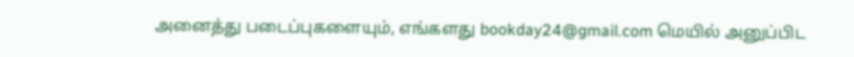அனைத்து படைப்புகளையும், எங்களது bookday24@gmail.com மெயில் அனுப்பிட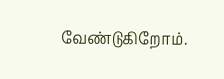வேண்டுகிறோம்.